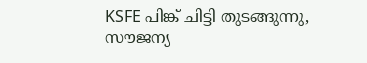KSFE പിങ്ക് ചിട്ടി തുടങ്ങുന്നു, സൗജന്യ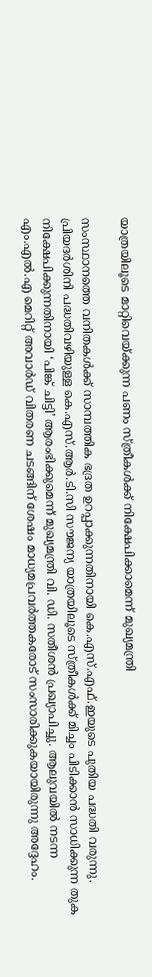യാത്രയിലൂടെ മാറ്റിവെയ്ക്കുന്ന പണം സ്ത്രീകൾക്ക് നിക്ഷേപിക്കാമെന്ന് മുഖ്യമന്ത്രി

സംസ്ഥാനത്തെ വനിതകൾക്ക് സാമ്പത്തിക ഭദ്രത ഉറപ്പാക്കുന്നതിനായി കെ.എസ്.എഫ്.ഇയുടെ പുതിയ പദ്ധതി വരുന്നു. പ്രിയദർശിനി പദ്ധതിവഴിയുള്ള കെ.എസ്.ആർ.ടി.സി സൗജന്യ യാത്രയിലൂടെ സ്ത്രീകൾക്ക് മിച്ചം പിടിക്കാൻ സാധിക്കുന്ന തുക നിക്ഷേപിക്കുന്നതിനായി ‘പിങ്ക് ചിട്ടി’ ആരംഭിക്കുമെന്ന് മുഖ്യമന്ത്രി വി. ഡി. സതീശൻ പ്രഖ്യാപിച്ചു. ആലുവയിൽ നടന്ന എം.എൽ.എ മെറിറ്റ് അവാർഡ് വിതരണ ചടങ്ങിന് ശേഷം മാധ്യമപ്രവർത്തകരോട് സംസാരിക്കുകയായിരുന്നു അദ്ദേഹം.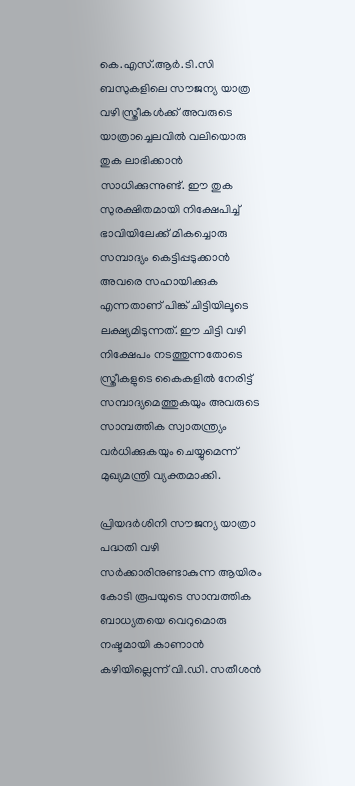കെ.എസ്.ആർ.ടി.സി ബസുകളിലെ സൗജന്യ യാത്ര വഴി സ്ത്രീകൾക്ക് അവരുടെ യാത്രാച്ചെലവിൽ വലിയൊരു തുക ലാഭിക്കാൻ സാധിക്കുന്നുണ്ട്. ഈ തുക സുരക്ഷിതമായി നിക്ഷേപിച്ച് ഭാവിയിലേക്ക് മികച്ചൊരു സമ്പാദ്യം കെട്ടിപ്പടുക്കാൻ അവരെ സഹായിക്കുക എന്നതാണ് പിങ്ക് ചിട്ടിയിലൂടെ ലക്ഷ്യമിടുന്നത്. ഈ ചിട്ടി വഴി നിക്ഷേപം നടത്തുന്നതോടെ സ്ത്രീകളുടെ കൈകളിൽ നേരിട്ട് സമ്പാദ്യമെത്തുകയും അവരുടെ സാമ്പത്തിക സ്വാതന്ത്ര്യം വർധിക്കുകയും ചെയ്യുമെന്ന് മുഖ്യമന്ത്രി വ്യക്തമാക്കി.

പ്രിയദർശിനി സൗജന്യ യാത്രാ പദ്ധതി വഴി സർക്കാരിനുണ്ടാകുന്ന ആയിരം കോടി രൂപയുടെ സാമ്പത്തിക ബാധ്യതയെ വെറുമൊരു നഷ്ടമായി കാണാൻ കഴിയില്ലെന്ന് വി.ഡി. സതീശൻ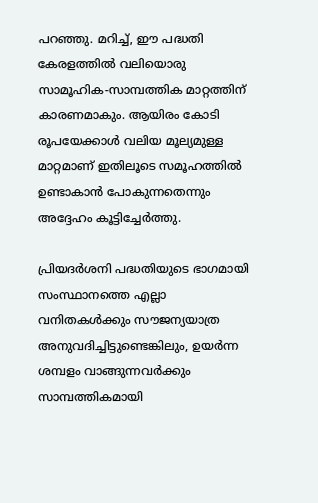പറഞ്ഞു. മറിച്ച്, ഈ പദ്ധതി കേരളത്തിൽ വലിയൊരു സാമൂഹിക-സാമ്പത്തിക മാറ്റത്തിന് കാരണമാകും. ആയിരം കോടി രൂപയേക്കാൾ വലിയ മൂല്യമുള്ള മാറ്റമാണ് ഇതിലൂടെ സമൂഹത്തിൽ ഉണ്ടാകാൻ പോകുന്നതെന്നും അദ്ദേഹം കൂട്ടിച്ചേർത്തു.

പ്രിയദർശനി പദ്ധതിയുടെ ഭാഗമായി സംസ്ഥാനത്തെ എല്ലാ വനിതകൾക്കും സൗജന്യയാത്ര അനുവദിച്ചിട്ടുണ്ടെങ്കിലും, ഉയർന്ന ശമ്പളം വാങ്ങുന്നവർക്കും സാമ്പത്തികമായി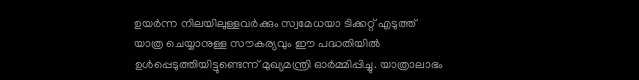ഉയർന്ന നിലയിലുള്ളവർക്കും സ്വമേധയാ ടിക്കറ്റ് എടുത്ത് യാത്ര ചെയ്യാനുള്ള സൗകര്യവും ഈ പദ്ധതിയിൽ ഉൾപ്പെടുത്തിയിട്ടുണ്ടെന്ന് മുഖ്യമന്ത്രി ഓർമ്മിപ്പിച്ചു. യാത്രാലാഭം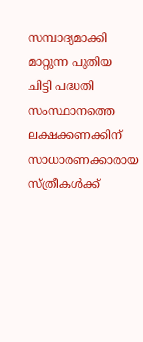സമ്പാദ്യമാക്കി മാറ്റുന്ന പുതിയ ചിട്ടി പദ്ധതി സംസ്ഥാനത്തെ ലക്ഷക്കണക്കിന് സാധാരണക്കാരായ സ്ത്രീകൾക്ക്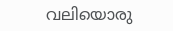വലിയൊരു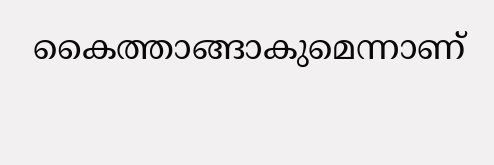കൈത്താങ്ങാകുമെന്നാണ്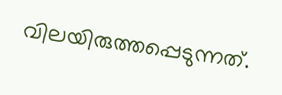വിലയിരുത്തപ്പെടുന്നത്.